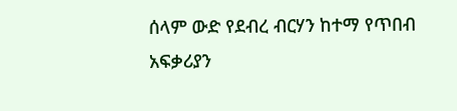ሰላም ውድ የደብረ ብርሃን ከተማ የጥበብ አፍቃሪያን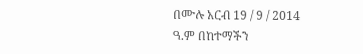በሙሉ አርብ 19 / 9 / 2014 ዓ.ም በከተማችን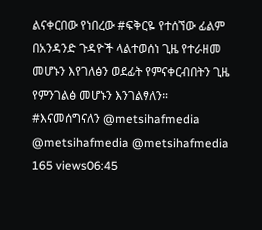ልናቀርበው የነበረው #ፍቅርዬ የተሰኘው ፊልም በአንዳንድ ጉዳዮች ላልተወሰነ ጊዜ የተራዘመ መሆኑን እየገለፅን ወደፊት የምናቀርብበትን ጊዜ የምንገልፅ መሆኑን እንገልፃለን። #እናመሰግናለን @metsihafmedia @metsihafmedia @metsihafmedia 165 views06:45